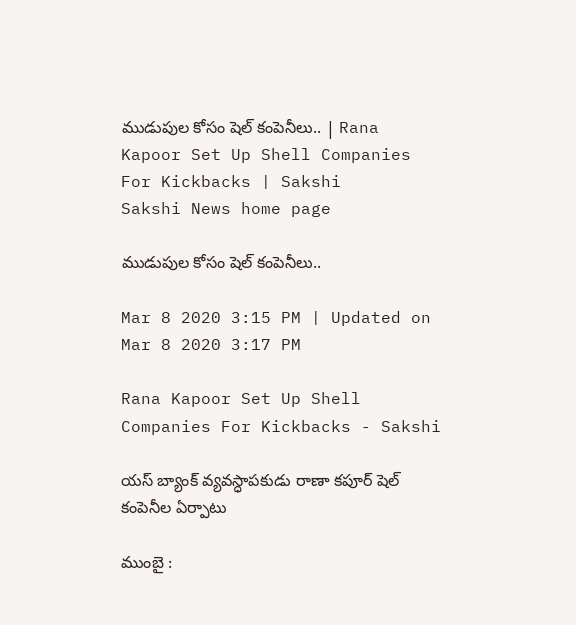ముడుపుల కోసం షెల్‌ కంపెనీలు.. | Rana Kapoor Set Up Shell Companies For Kickbacks | Sakshi
Sakshi News home page

ముడుపుల కోసం షెల్‌ కంపెనీలు..

Mar 8 2020 3:15 PM | Updated on Mar 8 2020 3:17 PM

Rana Kapoor Set Up Shell Companies For Kickbacks - Sakshi

యస్‌ బ్యాంక్‌ వ్యవస్ధాపకుడు రాణా కపూర్‌ షెల్‌ కంపెనీల ఏర్పాటు

ముంబై :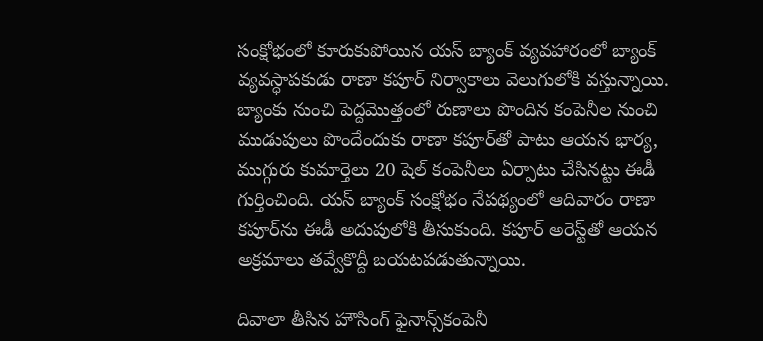సంక్షోభంలో కూరుకుపోయిన యస్‌ బ్యాంక్‌ వ్యవహారంలో బ్యాంక్‌ వ్యవస్ధాపకుడు రాణా కపూర్‌ నిర్వాకాలు వెలుగులోకి వస్తున్నాయి. బ్యాంకు నుంచి పెద్దమొత్తంలో రుణాలు పొందిన కంపెనీల నుంచి ముడుపులు పొందేందుకు రాణా కపూర్‌తో పాటు ఆయన భార్య, ముగ్గురు కుమార్తెలు 20 షెల్‌ కంపెనీలు ఏర్పాటు చేసినట్టు ఈడీ గుర్తించింది. యస్‌ బ్యాంక్‌ సంక్షోభం నేపథ్యంలో ఆదివారం రాణా కపూర్‌ను ఈడీ అదుపులోకి తీసుకుంది. కపూర్‌ అరెస్ట్‌తో ఆయన అక్రమాలు తవ్వేకొద్దీ బయటపడుతున్నాయి.

దివాలా తీసిన హౌసింగ్‌ ఫైనాన్స్‌కంపెనీ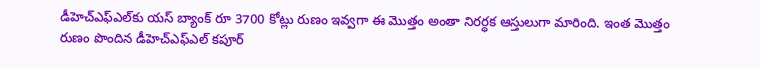డీహెచ్‌ఎఫ్‌ఎల్‌కు యస్‌ బ్యాంక్‌ రూ 3700 కోట్లు రుణం ఇవ్వగా ఈ మొత్తం అంతా నిరర్ధక ఆస్తులుగా మారింది. ఇంత మొత్తం రుణం పొందిన డీహెచ్‌ఎఫ్‌ఎల్‌ కపూర్‌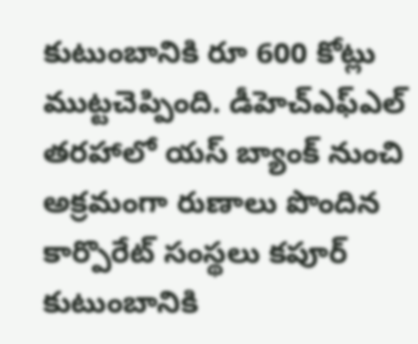కుటుంబానికి రూ 600 కోట్లు ముట్టచెప్పింది. డీహెచ్‌ఎఫ్‌ఎల్‌ తరహాలో యస్‌ బ్యాంక్‌ నుంచి అక్రమంగా రుణాలు పొందిన కార్పొరేట్‌ సంస్థలు కపూర్‌ కుటుంబానికి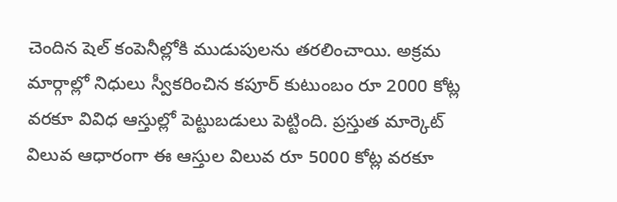చెందిన షెల్‌ కంపెనీల్లోకి ముడుపులను తరలించాయి. అక్రమ మార్గాల్లో నిధులు స్వీకరించిన కపూర్‌ కుటుంబం రూ 2000 కోట్ల వరకూ వివిధ ఆస్తుల్లో పెట్టుబడులు పెట్టింది. ప్రస్తుత మార్కెట్‌ విలువ ఆధారంగా ఈ ఆస్తుల విలువ రూ 5000 కోట్ల వరకూ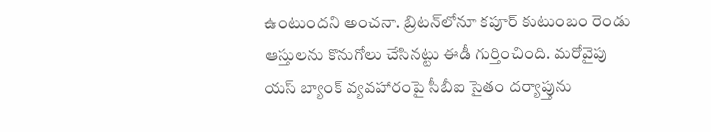ఉంటుందని అంచనా. బ్రిటన్‌లోనూ కపూర్‌ కుటుంబం రెండు ఆస్తులను కొనుగోలు చేసినట్టు ఈడీ గుర్తించింది. మరోవైపు యస్‌ బ్యాంక్‌ వ్యవహారంపై సీబీఐ సైతం దర్యాప్తును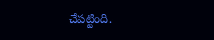చేపట్టింది.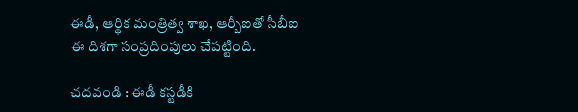ఈడీ, ఆర్థిక మంత్రిత్వ శాఖ, ఆర్బీఐతో సీబీఐ ఈ దిశగా సంప్రదింపులు చేపట్టింది.

చదవండి : ఈడీ కస్టడీకి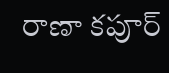రాణా కపూర్‌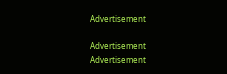Advertisement

Advertisement
Advertisement